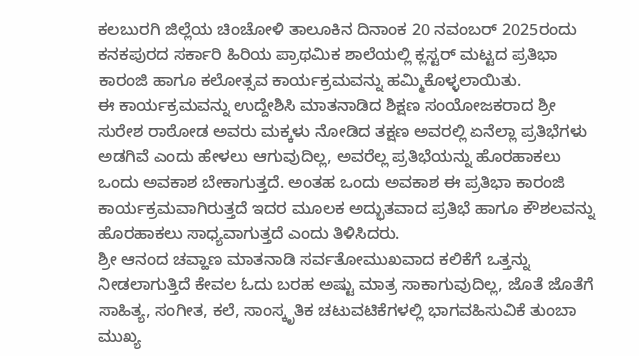ಕಲಬುರಗಿ ಜಿಲ್ಲೆಯ ಚಿಂಚೋಳಿ ತಾಲೂಕಿನ ದಿನಾಂಕ 20 ನವಂಬರ್ 2025ರಂದು ಕನಕಪುರದ ಸರ್ಕಾರಿ ಹಿರಿಯ ಪ್ರಾಥಮಿಕ ಶಾಲೆಯಲ್ಲಿ ಕ್ಲಸ್ಟರ್ ಮಟ್ಟದ ಪ್ರತಿಭಾ ಕಾರಂಜಿ ಹಾಗೂ ಕಲೋತ್ಸವ ಕಾರ್ಯಕ್ರಮವನ್ನು ಹಮ್ಮಿಕೊಳ್ಳಲಾಯಿತು.
ಈ ಕಾರ್ಯಕ್ರಮವನ್ನು ಉದ್ದೇಶಿಸಿ ಮಾತನಾಡಿದ ಶಿಕ್ಷಣ ಸಂಯೋಜಕರಾದ ಶ್ರೀ ಸುರೇಶ ರಾಠೋಡ ಅವರು ಮಕ್ಕಳು ನೋಡಿದ ತಕ್ಷಣ ಅವರಲ್ಲಿ ಏನೆಲ್ಲಾ ಪ್ರತಿಭೆಗಳು ಅಡಗಿವೆ ಎಂದು ಹೇಳಲು ಆಗುವುದಿಲ್ಲ, ಅವರೆಲ್ಲ ಪ್ರತಿಭೆಯನ್ನು ಹೊರಹಾಕಲು ಒಂದು ಅವಕಾಶ ಬೇಕಾಗುತ್ತದೆ. ಅಂತಹ ಒಂದು ಅವಕಾಶ ಈ ಪ್ರತಿಭಾ ಕಾರಂಜಿ ಕಾರ್ಯಕ್ರಮವಾಗಿರುತ್ತದೆ ಇದರ ಮೂಲಕ ಅದ್ಭುತವಾದ ಪ್ರತಿಭೆ ಹಾಗೂ ಕೌಶಲವನ್ನು ಹೊರಹಾಕಲು ಸಾಧ್ಯವಾಗುತ್ತದೆ ಎಂದು ತಿಳಿಸಿದರು.
ಶ್ರೀ ಆನಂದ ಚವ್ಹಾಣ ಮಾತನಾಡಿ ಸರ್ವತೋಮುಖವಾದ ಕಲಿಕೆಗೆ ಒತ್ತನ್ನು ನೀಡಲಾಗುತ್ತಿದೆ ಕೇವಲ ಓದು ಬರಹ ಅಷ್ಟು ಮಾತ್ರ ಸಾಕಾಗುವುದಿಲ್ಲ, ಜೊತೆ ಜೊತೆಗೆ ಸಾಹಿತ್ಯ, ಸಂಗೀತ, ಕಲೆ, ಸಾಂಸ್ಕೃತಿಕ ಚಟುವಟಿಕೆಗಳಲ್ಲಿ ಭಾಗವಹಿಸುವಿಕೆ ತುಂಬಾ ಮುಖ್ಯ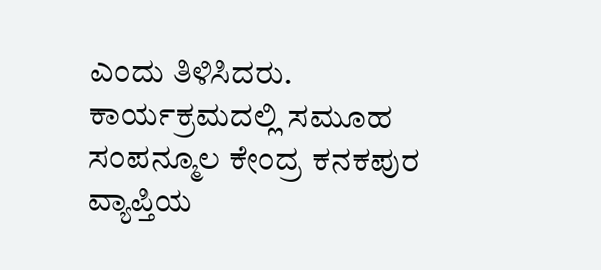ಎಂದು ತಿಳಿಸಿದರು.
ಕಾರ್ಯಕ್ರಮದಲ್ಲಿ ಸಮೂಹ ಸಂಪನ್ಮೂಲ ಕೇಂದ್ರ ಕನಕಪುರ ವ್ಯಾಪ್ತಿಯ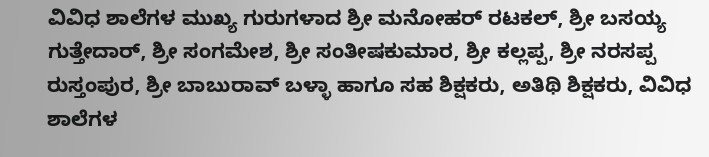ವಿವಿಧ ಶಾಲೆಗಳ ಮುಖ್ಯ ಗುರುಗಳಾದ ಶ್ರೀ ಮನೋಹರ್ ರಟಕಲ್, ಶ್ರೀ ಬಸಯ್ಯ ಗುತ್ತೇದಾರ್, ಶ್ರೀ ಸಂಗಮೇಶ, ಶ್ರೀ ಸಂತೀಷಕುಮಾರ, ಶ್ರೀ ಕಲ್ಲಪ್ಪ, ಶ್ರೀ ನರಸಪ್ಪ ರುಸ್ತಂಪುರ, ಶ್ರೀ ಬಾಬುರಾವ್ ಬಳ್ಳಾ ಹಾಗೂ ಸಹ ಶಿಕ್ಷಕರು, ಅತಿಥಿ ಶಿಕ್ಷಕರು, ವಿವಿಧ ಶಾಲೆಗಳ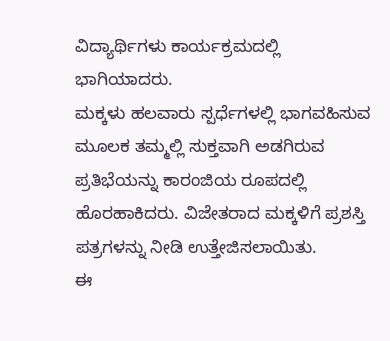ವಿದ್ಯಾರ್ಥಿಗಳು ಕಾರ್ಯಕ್ರಮದಲ್ಲಿ ಭಾಗಿಯಾದರು.
ಮಕ್ಕಳು ಹಲವಾರು ಸ್ಪರ್ಧೆಗಳಲ್ಲಿ ಭಾಗವಹಿಸುವ ಮೂಲಕ ತಮ್ಮಲ್ಲಿ ಸುಕ್ತವಾಗಿ ಅಡಗಿರುವ ಪ್ರತಿಭೆಯನ್ನು ಕಾರಂಜಿಯ ರೂಪದಲ್ಲಿ ಹೊರಹಾಕಿದರು. ವಿಜೇತರಾದ ಮಕ್ಕಳಿಗೆ ಪ್ರಶಸ್ತಿ ಪತ್ರಗಳನ್ನು ನೀಡಿ ಉತ್ತೇಜಿಸಲಾಯಿತು.
ಈ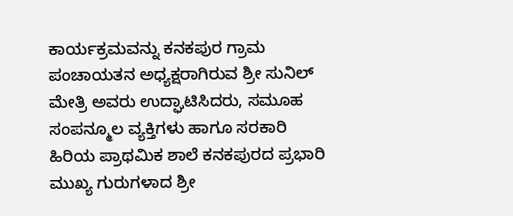ಕಾರ್ಯಕ್ರಮವನ್ನು ಕನಕಪುರ ಗ್ರಾಮ ಪಂಚಾಯತನ ಅಧ್ಯಕ್ಷರಾಗಿರುವ ಶ್ರೀ ಸುನಿಲ್ ಮೇತ್ರಿ ಅವರು ಉದ್ಘಾಟಿಸಿದರು, ಸಮೂಹ ಸಂಪನ್ಮೂಲ ವ್ಯಕ್ತಿಗಳು ಹಾಗೂ ಸರಕಾರಿ ಹಿರಿಯ ಪ್ರಾಥಮಿಕ ಶಾಲೆ ಕನಕಪುರದ ಪ್ರಭಾರಿ ಮುಖ್ಯ ಗುರುಗಳಾದ ಶ್ರೀ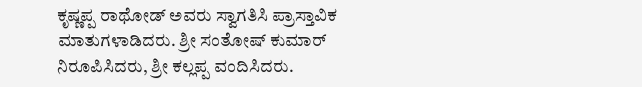ಕೃಷ್ಣಪ್ಪ ರಾಥೋಡ್ ಅವರು ಸ್ವಾಗತಿಸಿ ಪ್ರಾಸ್ತಾವಿಕ ಮಾತುಗಳಾಡಿದರು. ಶ್ರೀ ಸಂತೋಷ್ ಕುಮಾರ್ ನಿರೂಪಿಸಿದರು, ಶ್ರೀ ಕಲ್ಲಪ್ಪ ವಂದಿಸಿದರು.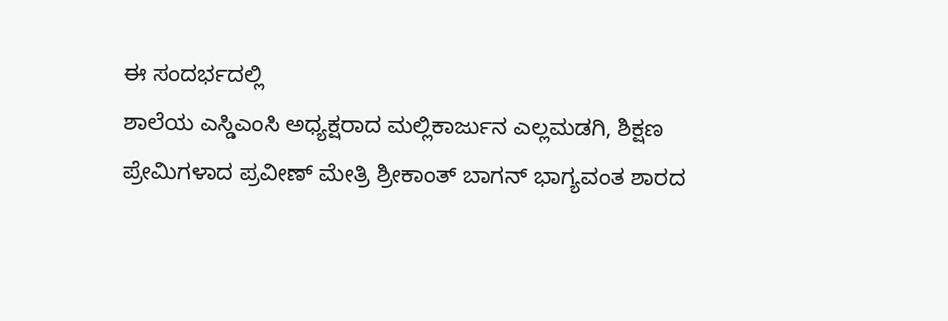ಈ ಸಂದರ್ಭದಲ್ಲಿ
ಶಾಲೆಯ ಎಸ್ಡಿಎಂಸಿ ಅಧ್ಯಕ್ಷರಾದ ಮಲ್ಲಿಕಾರ್ಜುನ ಎಲ್ಲಮಡಗಿ, ಶಿಕ್ಷಣ ಪ್ರೇಮಿಗಳಾದ ಪ್ರವೀಣ್ ಮೇತ್ರಿ ಶ್ರೀಕಾಂತ್ ಬಾಗನ್ ಭಾಗ್ಯವಂತ ಶಾರದ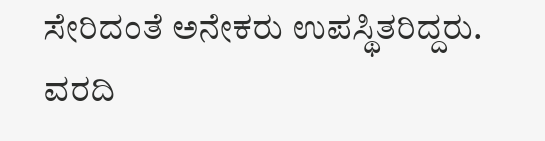ಸೇರಿದಂತೆ ಅನೇಕರು ಉಪಸ್ಥಿತರಿದ್ದರು.
ವರದಿ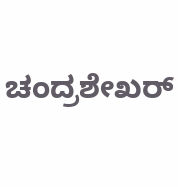ಚಂದ್ರಶೇಖರ್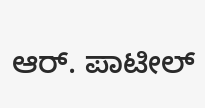ಆರ್. ಪಾಟೀಲ್